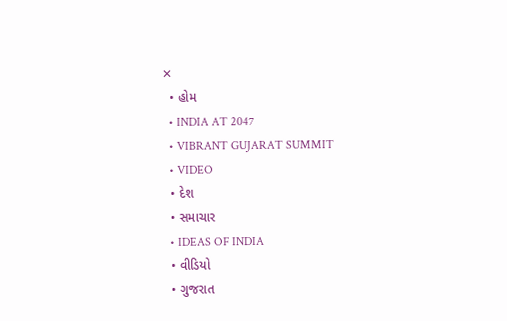✕
  • હોમ
  • INDIA AT 2047
  • VIBRANT GUJARAT SUMMIT
  • VIDEO
  • દેશ
  • સમાચાર
  • IDEAS OF INDIA
  • વીડિયો
  • ગુજરાત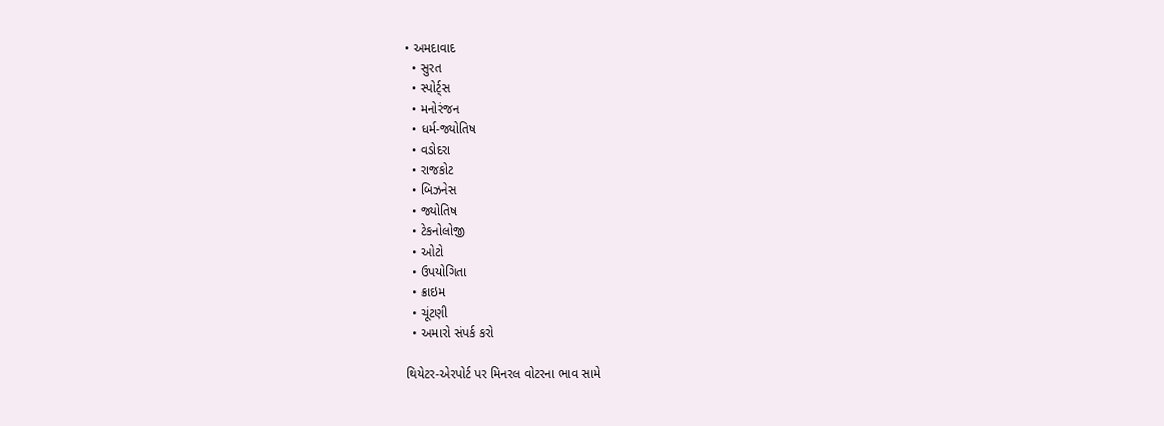• અમદાવાદ
  • સુરત
  • સ્પોર્ટ્સ
  • મનોરંજન
  • ધર્મ-જ્યોતિષ
  • વડોદરા
  • રાજકોટ
  • બિઝનેસ
  • જ્યોતિષ
  • ટેકનોલોજી
  • ઓટો
  • ઉપયોગિતા
  • ક્રાઇમ
  • ચૂંટણી
  • અમારો સંપર્ક કરો

થિયેટર-એરપોર્ટ પર મિનરલ વોટરના ભાવ સામે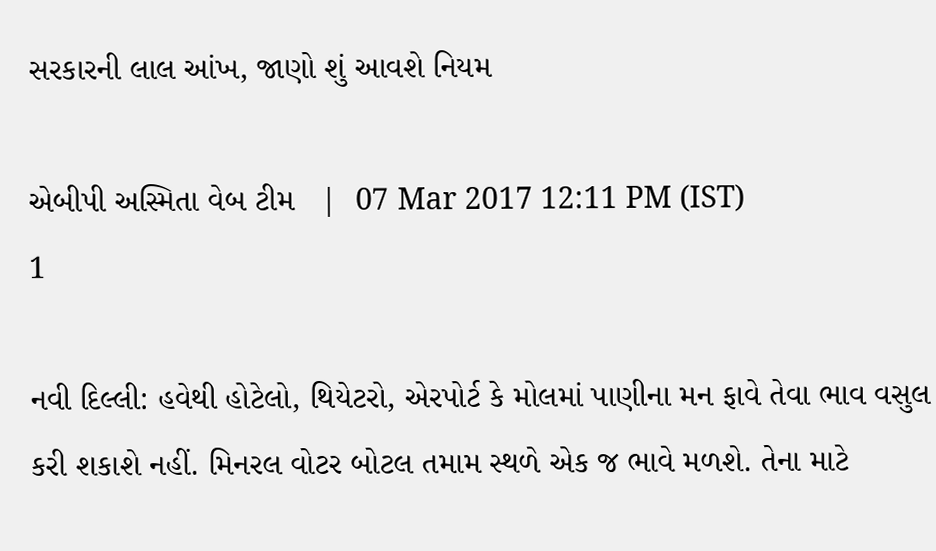સરકારની લાલ આંખ, જાણો શું આવશે નિયમ

એબીપી અસ્મિતા વેબ ટીમ   |  07 Mar 2017 12:11 PM (IST)
1

નવી દિલ્લી: હવેથી હોટેલો, થિયેટરો, એરપોર્ટ કે મોલમાં પાણીના મન ફાવે તેવા ભાવ વસુલ કરી શકાશે નહીં. મિનરલ વોટર બોટલ તમામ સ્થળે એક જ ભાવે મળશે. તેના માટે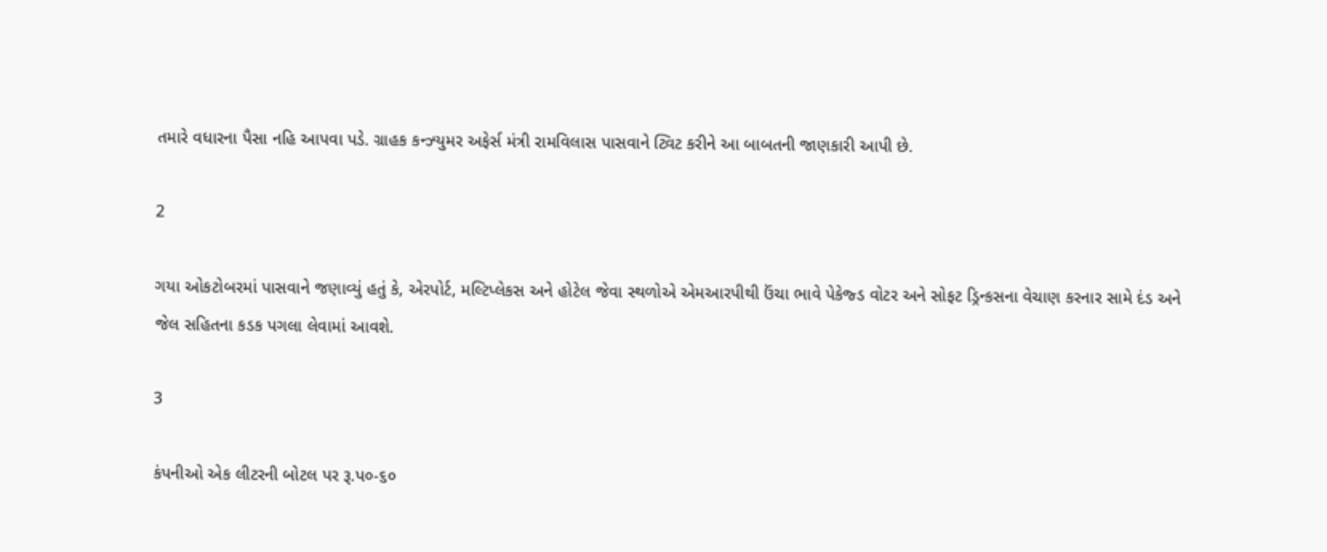તમારે વધારના પૈસા નહિ આપવા પડે. ગ્રાહક કન્ઝ્યુમર અફેર્સ મંત્રી રામવિલાસ પાસવાને ટ્વિટ કરીને આ બાબતની જાણકારી આપી છે.

2

ગયા ઓકટોબરમાં પાસવાને જણાવ્યું હતું કે, એરપોર્ટ, મલ્ટિપ્લેકસ અને હોટેલ જેવા સ્થળોએ એમઆરપીથી ઉંચા ભાવે પેકેજ્ડ વોટર અને સોફટ ડ્રિન્કસના વેચાણ કરનાર સામે દંડ અને જેલ સહિતના કડક પગલા લેવામાં આવશે.

3

કંપનીઓ એક લીટરની બોટલ પર રૂ.પ૦-૬૦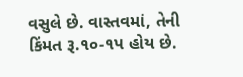વસુલે છે. વાસ્તવમાં, તેની કિંમત રૂ.૧૦-૧પ હોય છે.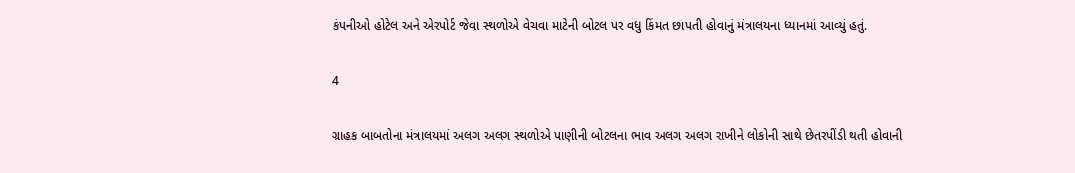કંપનીઓ હોટેલ અને એરપોર્ટ જેવા સ્થળોએ વેચવા માટેની બોટલ પર વધુ કિંમત છાપતી હોવાનું મંત્રાલયના ધ્યાનમાં આવ્યું હતું.

4

ગ્રાહક બાબતોના મંત્રાલયમાં અલગ અલગ સ્થળોએ પાણીની બોટલના ભાવ અલગ અલગ રાખીને લોકોની સાથે છેતરપીંડી થતી હોવાની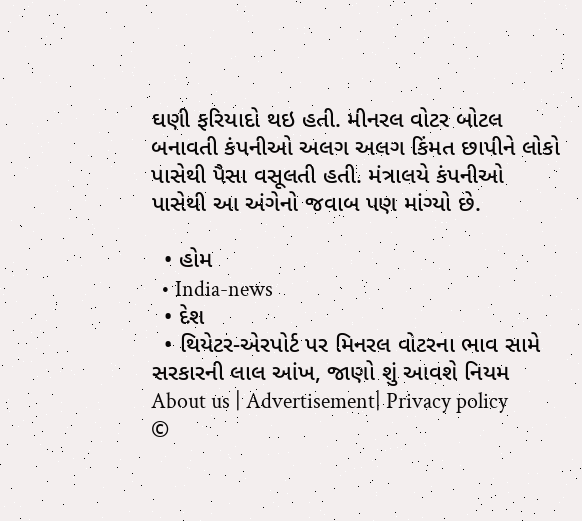ઘણી ફરિયાદો થઇ હતી. મીનરલ વોટર બોટલ બનાવતી કંપનીઓ અલગ અલગ કિંમત છાપીને લોકો પાસેથી પૈસા વસૂલતી હતી. મંત્રાલયે કંપનીઓ પાસેથી આ અંગેનો જવાબ પણ માંગ્યો છે.

  • હોમ
  • India-news
  • દેશ
  • થિયેટર-એરપોર્ટ પર મિનરલ વોટરના ભાવ સામે સરકારની લાલ આંખ, જાણો શું આવશે નિયમ
About us | Advertisement| Privacy policy
©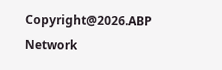Copyright@2026.ABP Network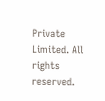Private Limited. All rights reserved.